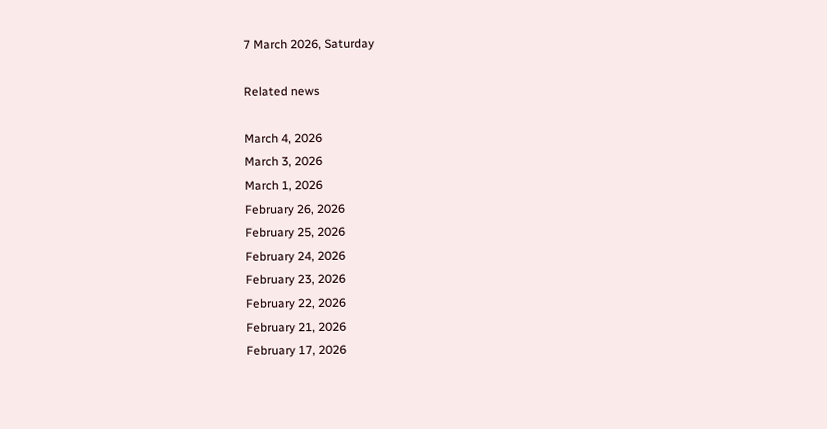7 March 2026, Saturday

Related news

March 4, 2026
March 3, 2026
March 1, 2026
February 26, 2026
February 25, 2026
February 24, 2026
February 23, 2026
February 22, 2026
February 21, 2026
February 17, 2026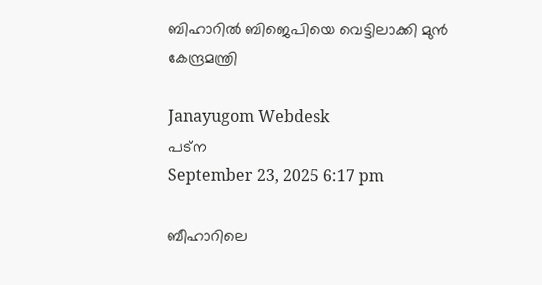ബിഹാറില്‍ ബിജെപിയെ വെട്ടിലാക്കി മുന്‍ കേന്ദ്രമന്ത്രി

Janayugom Webdesk
പട്ന
September 23, 2025 6:17 pm

ബീഹാറിലെ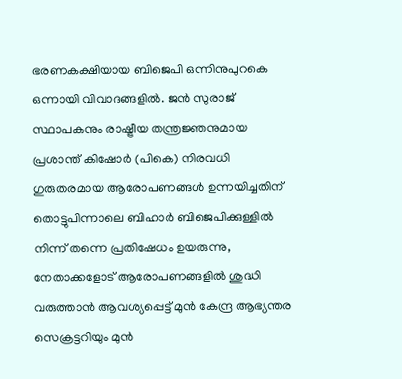ഭരണകക്ഷിയായ ബിജെപി ഒന്നിനുപുറകെ ഒന്നായി വിവാദങ്ങളില്‍. ജൻ സുരാജ് സ്ഥാപകനും രാഷ്ട്രീയ തന്ത്രജ്ഞനുമായ പ്രശാന്ത് കിഷോർ (പികെ) നിരവധി ഗുരുതരമായ ആരോപണങ്ങൾ ഉന്നയിച്ചതിന് തൊട്ടുപിന്നാലെ ബിഹാർ ബിജെപിക്കുള്ളിൽ നിന്ന് തന്നെ പ്രതിഷേധം ഉയരുന്നു, നേതാക്കളോട് ആരോപണങ്ങളില്‍ ശുദ്ധി വരുത്താൻ ആവശ്യപ്പെട്ട് മുൻ കേന്ദ്ര ആഭ്യന്തര സെക്രട്ടറിയും മുൻ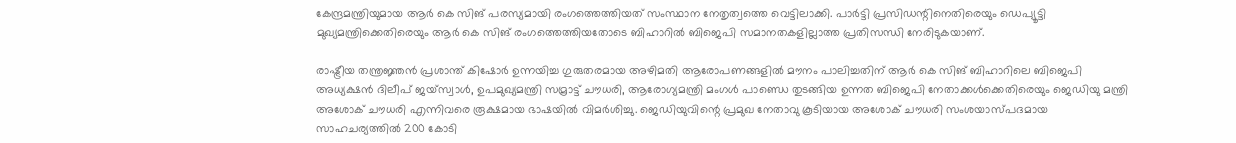കേന്ദ്രമന്ത്രിയുമായ ആര്‍ കെ സിങ് പരസ്യമായി രംഗത്തെത്തിയത് സംസ്ഥാന നേതൃത്വത്തെ വെട്ടിലാക്കി. പാര്‍ട്ടി പ്രസിഡന്റിനെതിരെയും ഡെപ്യൂട്ടി മുഖ്യമന്ത്രിക്കെതിരെയും ആര്‍ കെ സിങ് രംഗത്തെത്തിയതോടെ ബിഹാറില്‍ ബിജെപി സമാനതകളില്ലാത്ത പ്രതിസന്ധി നേരിടുകയാണ്.

രാഷ്ട്രീയ തന്ത്രജ്ഞൻ പ്രശാന്ത് കിഷോർ ഉന്നയിച്ച ഗുരുതരമായ അഴിമതി ആരോപണങ്ങളിൽ മൗനം പാലിച്ചതിന് ആര്‍ കെ സിങ് ബിഹാറിലെ ബിജെപി അധ്യക്ഷന്‍ ദിലീപ് ജയ്‌സ്വാൾ, ഉപമുഖ്യമന്ത്രി സമ്രാട്ട് ചൗധരി, ആരോഗ്യമന്ത്രി മംഗൾ പാണ്ഡെ തുടങ്ങിയ ഉന്നത ബിജെപി നേതാക്കള്‍ക്കെതിരെയും ജെഡിയു മന്ത്രി അശോക് ചൗധരി എന്നിവരെ രൂക്ഷമായ ഭാഷയില്‍ വിമർശിച്ചു. ജെഡിയുവിന്റെ പ്രമുഖ നേതാവു കൂടിയായ അശോക് ചൗധരി സംശയാസ്പദമായ സാഹചര്യത്തിൽ 200 കോടി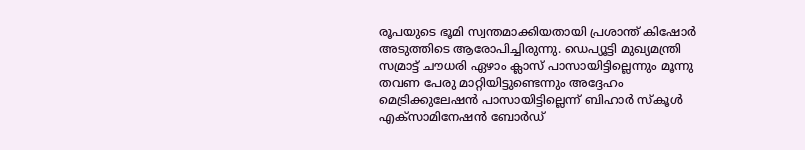രൂപയുടെ ഭൂമി സ്വന്തമാക്കിയതായി പ്രശാന്ത് കിഷോർ അടുത്തിടെ ആരോപിച്ചിരുന്നു. ഡെപ്യൂട്ടി മുഖ്യമന്ത്രി സമ്രാട്ട് ചൗധരി ഏഴാം ക്ലാസ് പാസായിട്ടില്ലെന്നും മൂന്നു തവണ പേരു മാറ്റിയിട്ടുണ്ടെന്നും അദ്ദേഹം മെട്രിക്കുലേഷന്‍ പാസായിട്ടില്ലെന്ന് ബിഹാര്‍ സ്കൂള്‍ എക്സാമിനേഷന്‍ ബോര്‍ഡ്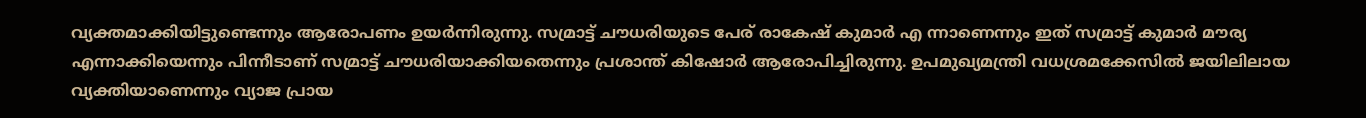വ്യക്തമാക്കിയിട്ടുണ്ടെന്നും ആരോപണം ഉയര്‍ന്നിരുന്നു. സമ്രാട്ട് ചൗധരിയുടെ പേര് രാകേഷ് കുമാര്‍ എ ന്നാണെന്നും ഇത് സമ്രാട്ട് കുമാര്‍ മൗര്യ എന്നാക്കിയെന്നും പിന്നീടാണ് സമ്രാട്ട് ചൗധരിയാക്കിയതെന്നും പ്രശാന്ത് കിഷോര്‍ ആരോപിച്ചിരുന്നു. ഉപമുഖ്യമന്ത്രി വധശ്രമക്കേസില്‍ ജയിലിലായ വ്യക്തിയാണെന്നും വ്യാജ പ്രായ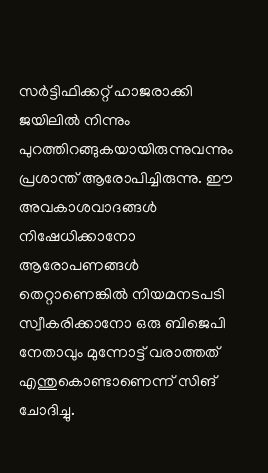സര്‍ട്ടിഫിക്കറ്റ് ഹാജരാക്കി ജയിലില്‍ നിന്നും പുറത്തിറങ്ങുകയായിരുന്നുവന്നും പ്രശാന്ത് ആരോപിച്ചിരുന്നു. ഈ അവകാശവാദങ്ങൾ നിഷേധിക്കാനോ ആരോപണങ്ങൾ തെറ്റാണെങ്കിൽ നിയമനടപടി സ്വീകരിക്കാനോ ഒരു ബിജെപി നേതാവും മുന്നോട്ട് വരാത്തത് എന്തുകൊണ്ടാണെന്ന് സിങ് ചോദിച്ചു.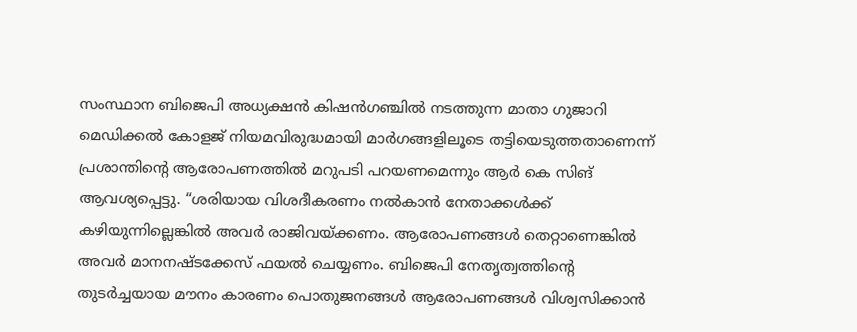സംസ്ഥാന ബിജെപി അധ്യക്ഷന്‍ കിഷന്‍ഗഞ്ചില്‍ നടത്തുന്ന മാതാ ഗുജാറി മെഡിക്കല്‍ കോളജ് നിയമവിരുദ്ധമായി മാര്‍ഗങ്ങളിലൂടെ തട്ടിയെടുത്തതാണെന്ന് പ്രശാന്തിന്റെ ആരോപണത്തില്‍ മറുപടി പറയണമെന്നും ആര്‍ കെ സിങ് ആവശ്യപ്പെട്ടു. “ശരിയായ വിശദീകരണം നൽകാൻ നേതാക്കള്‍ക്ക് കഴിയുന്നില്ലെങ്കിൽ അവർ രാജിവയ്ക്കണം. ആരോപണങ്ങൾ തെറ്റാണെങ്കിൽ അവർ മാനനഷ്ടക്കേസ് ഫയൽ ചെയ്യണം. ബിജെപി നേതൃത്വത്തിന്റെ തുടർച്ചയായ മൗനം കാരണം പൊതുജനങ്ങൾ ആരോപണങ്ങൾ വിശ്വസിക്കാൻ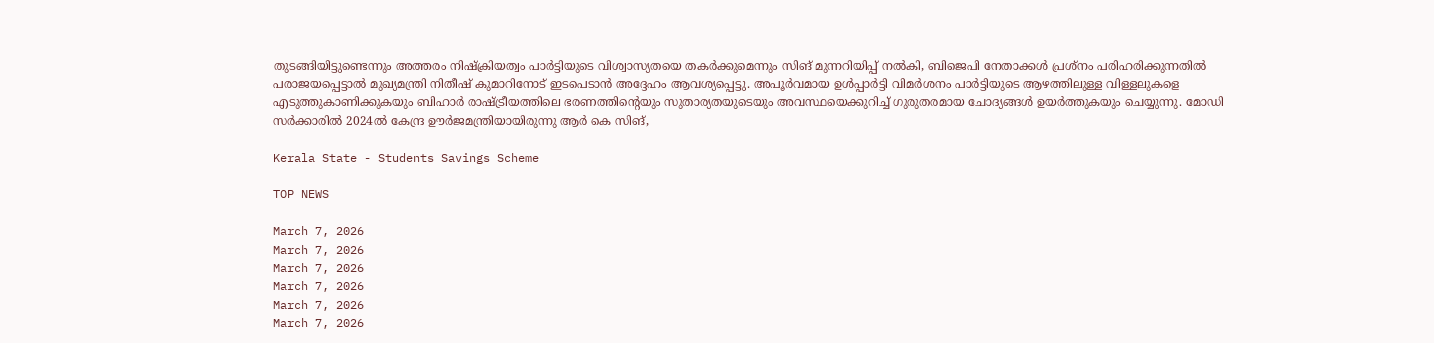തുടങ്ങിയിട്ടുണ്ടെന്നും അത്തരം നിഷ്‌ക്രിയത്വം പാർട്ടിയുടെ വിശ്വാസ്യതയെ തകർക്കുമെന്നും സിങ് മുന്നറിയിപ്പ് നൽകി, ബിജെപി നേതാക്കൾ പ്രശ്‌നം പരിഹരിക്കുന്നതിൽ പരാജയപ്പെട്ടാൽ മുഖ്യമന്ത്രി നിതീഷ് കുമാറിനോട് ഇടപെടാൻ അദ്ദേഹം ആവശ്യപ്പെട്ടു. അപൂർവമായ ഉൾപ്പാർട്ടി വിമർശനം പാര്‍ട്ടിയുടെ ആഴത്തിലുള്ള വിള്ളലുകളെ എടുത്തുകാണിക്കുകയും ബിഹാർ രാഷ്ട്രീയത്തിലെ ഭരണത്തിന്റെയും സുതാര്യതയുടെയും അവസ്ഥയെക്കുറിച്ച് ഗുരുതരമായ ചോദ്യങ്ങൾ ഉയർത്തുകയും ചെയ്യുന്നു. മോഡി സര്‍ക്കാരില്‍ 2024ല്‍ കേന്ദ്ര ഊര്‍ജമന്ത്രിയായിരുന്നു ആര്‍ കെ സിങ്,

Kerala State - Students Savings Scheme

TOP NEWS

March 7, 2026
March 7, 2026
March 7, 2026
March 7, 2026
March 7, 2026
March 7, 2026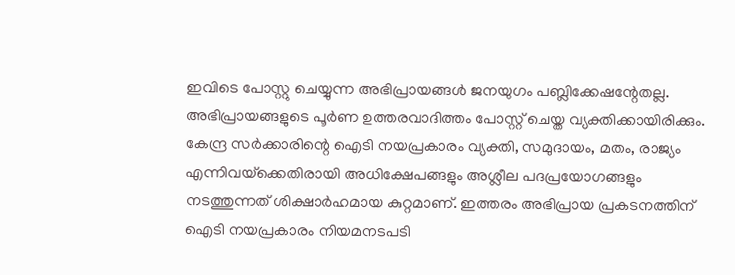ഇവിടെ പോസ്റ്റു ചെയ്യുന്ന അഭിപ്രായങ്ങള്‍ ജനയുഗം പബ്ലിക്കേഷന്റേതല്ല. അഭിപ്രായങ്ങളുടെ പൂര്‍ണ ഉത്തരവാദിത്തം പോസ്റ്റ് ചെയ്ത വ്യക്തിക്കായിരിക്കും. കേന്ദ്ര സര്‍ക്കാരിന്റെ ഐടി നയപ്രകാരം വ്യക്തി, സമുദായം, മതം, രാജ്യം എന്നിവയ്‌ക്കെതിരായി അധിക്ഷേപങ്ങളും അശ്ലീല പദപ്രയോഗങ്ങളും നടത്തുന്നത് ശിക്ഷാര്‍ഹമായ കുറ്റമാണ്. ഇത്തരം അഭിപ്രായ പ്രകടനത്തിന് ഐടി നയപ്രകാരം നിയമനടപടി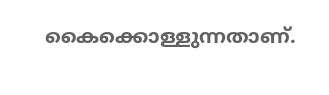കൈക്കൊള്ളുന്നതാണ്.